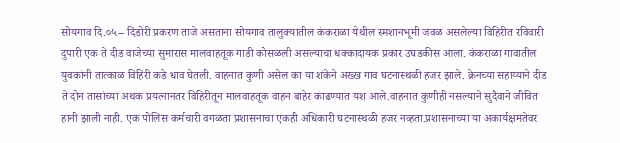सोयगाव दि.०५-- दिंडोरी प्रकरण ताजे असताना सोयगाव तालुक्यातील कंकराळा येथील स्मशानभूमी जवळ असलेल्या विहिरीत रविवारी दुपारी एक ते दीड वाजेच्या सुमारास मालवाहतूक गाडी कोसळली असल्याचा धक्कादायक प्रकार उघडकीस आला. कंकराळा गावातील युवकांनी तात्काळ विहिरी कडे धाव घेतली. वाहनात कुणी असेल का या शंकेने अख्ख गाव घटनास्थळी हजर झाले. क्रेनच्या सहाय्याने दीड ते दोन तासांच्या अथक प्रयत्नानतर विहिरीतून मालवाहतूक वाहन बाहेर काढण्यात यश आले.वाहनात कुणीही नसल्याने सुदैवाने जीवित हानी झाली नाही. एक पोलिस कर्मचारी वगळता प्रशासनाचा एकही अधिकारी घटनास्थळी हजर नव्हता.प्रशासनाच्या या अकार्यक्षमतेवर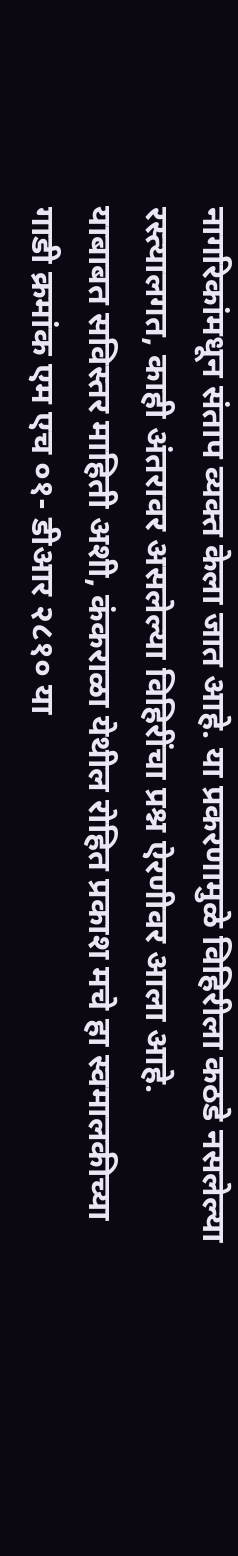नागरिकांमधून संताप व्यक्त केला जात आहे. या प्रकरणामुळे विहिरीला कठडे नसलेल्या रस्त्यालगत, काही अंतरावर असलेल्या विहिरींचा प्रश्न ऐरणीवर आला आहे.
याबाबत सविस्तर माहिती अशी, कंकराळा येथील रोहित प्रकाश मचे हा स्वमालकीच्या गाडी क्रमांक एम एच ०१- डीआर २८१० या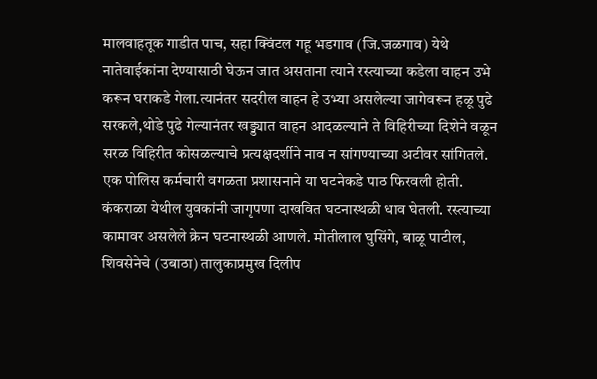मालवाहतूक गाडीत पाच, सहा क्विंटल गहू भडगाव (जि.जळगाव) येथे नातेवाईकांना देण्यासाठी घेऊन जात असताना त्याने रस्त्याच्या कडेला वाहन उभे करून घराकडे गेला.त्यानंतर सदरील वाहन हे उभ्या असलेल्या जागेवरून हळू पुढे सरकले,थोडे पुढे गेल्यानंतर खड्ड्यात वाहन आदळल्याने ते विहिरीच्या दिशेने वळून सरळ विहिरीत कोसळल्याचे प्रत्यक्षदर्शीने नाव न सांगण्याच्या अटीवर सांगितले. एक पोलिस कर्मचारी वगळता प्रशासनाने या घटनेकडे पाठ फिरवली होती. कंकराळा येथील युवकांनी जागृपणा दाखवित घटनास्थळी धाव घेतली. रस्त्याच्या कामावर असलेले क्रेन घटनास्थळी आणले. मोतीलाल घुसिंगे, बाळू पाटील, शिवसेनेचे (उबाठा) तालुकाप्रमुख दिलीप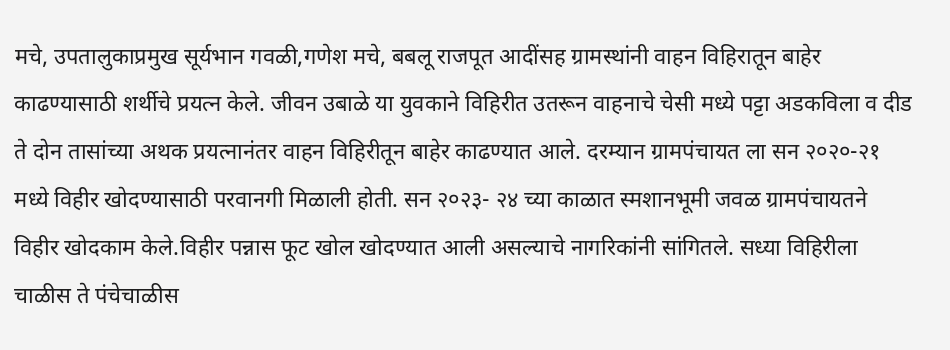मचे, उपतालुकाप्रमुख सूर्यभान गवळी,गणेश मचे, बबलू राजपूत आदींसह ग्रामस्थांनी वाहन विहिरातून बाहेर काढण्यासाठी शर्थीचे प्रयत्न केले. जीवन उबाळे या युवकाने विहिरीत उतरून वाहनाचे चेसी मध्ये पट्टा अडकविला व दीड ते दोन तासांच्या अथक प्रयत्नानंतर वाहन विहिरीतून बाहेर काढण्यात आले. दरम्यान ग्रामपंचायत ला सन २०२०-२१ मध्ये विहीर खोदण्यासाठी परवानगी मिळाली होती. सन २०२३- २४ च्या काळात स्मशानभूमी जवळ ग्रामपंचायतने विहीर खोदकाम केले.विहीर पन्नास फूट खोल खोदण्यात आली असल्याचे नागरिकांनी सांगितले. सध्या विहिरीला चाळीस ते पंचेचाळीस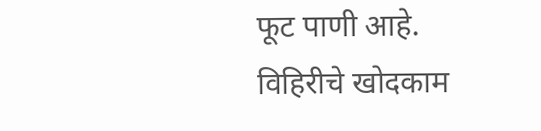फूट पाणी आहे. विहिरीचे खोदकाम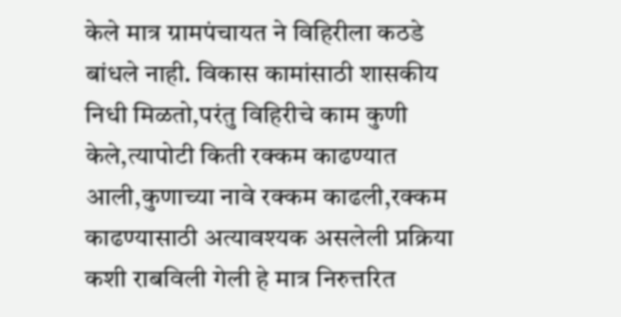केले मात्र ग्रामपंचायत ने विहिरीला कठडे बांधले नाही. विकास कामांसाठी शासकीय निधी मिळतो,परंतु विहिरीचे काम कुणी केले,त्यापोटी किती रक्कम काढण्यात आली,कुणाच्या नावे रक्कम काढली,रक्कम काढण्यासाठी अत्यावश्यक असलेली प्रक्रिया कशी राबविली गेली हे मात्र निरुत्तरित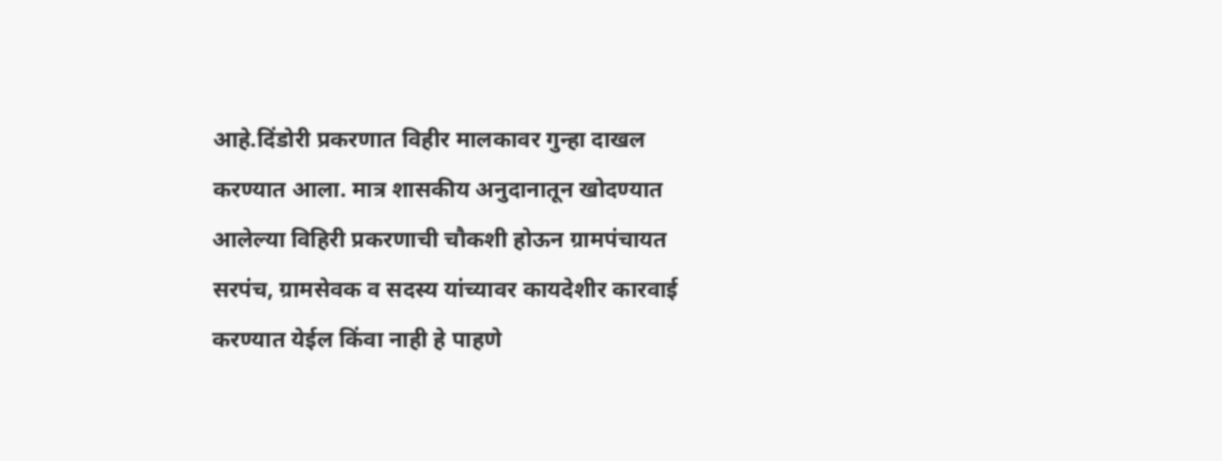आहे.दिंडोरी प्रकरणात विहीर मालकावर गुन्हा दाखल करण्यात आला. मात्र शासकीय अनुदानातून खोदण्यात आलेल्या विहिरी प्रकरणाची चौकशी होऊन ग्रामपंचायत सरपंच, ग्रामसेवक व सदस्य यांच्यावर कायदेशीर कारवाई करण्यात येईल किंवा नाही हे पाहणे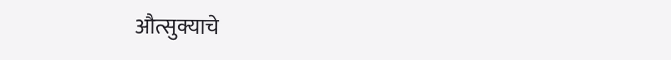औत्सुक्याचे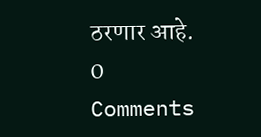ठरणार आहे.
0 Comments